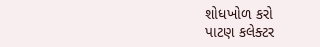શોધખોળ કરો
પાટણ કલેક્ટર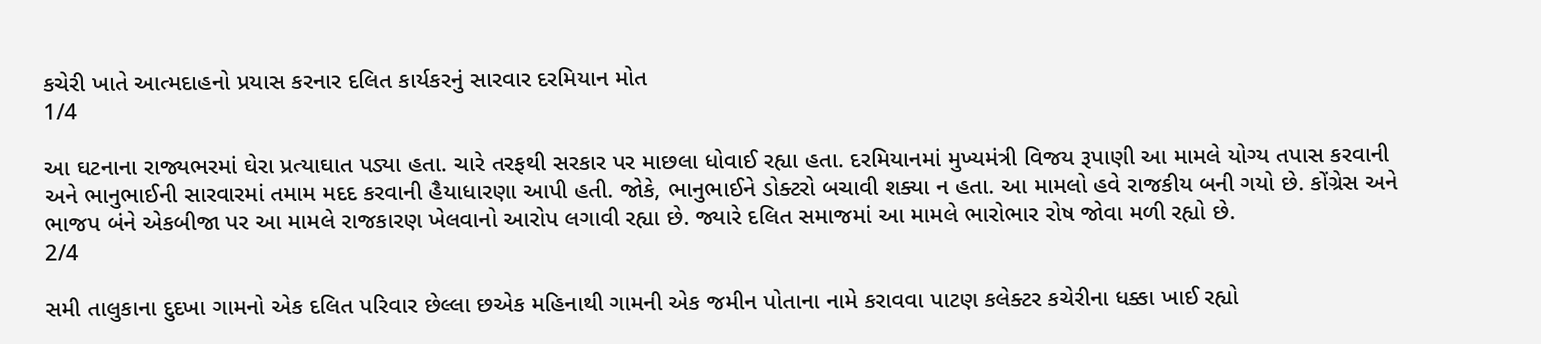કચેરી ખાતે આત્મદાહનો પ્રયાસ કરનાર દલિત કાર્યકરનું સારવાર દરમિયાન મોત
1/4

આ ઘટનાના રાજ્યભરમાં ઘેરા પ્રત્યાઘાત પડ્યા હતા. ચારે તરફથી સરકાર પર માછલા ધોવાઈ રહ્યા હતા. દરમિયાનમાં મુખ્યમંત્રી વિજય રૂપાણી આ મામલે યોગ્ય તપાસ કરવાની અને ભાનુભાઈની સારવારમાં તમામ મદદ કરવાની હૈયાધારણા આપી હતી. જોકે, ભાનુભાઈને ડોક્ટરો બચાવી શક્યા ન હતા. આ મામલો હવે રાજકીય બની ગયો છે. કોંગ્રેસ અને ભાજપ બંને એકબીજા પર આ મામલે રાજકારણ ખેલવાનો આરોપ લગાવી રહ્યા છે. જ્યારે દલિત સમાજમાં આ મામલે ભારોભાર રોષ જોવા મળી રહ્યો છે.
2/4

સમી તાલુકાના દુદખા ગામનો એક દલિત પરિવાર છેલ્લા છએક મહિનાથી ગામની એક જમીન પોતાના નામે કરાવવા પાટણ કલેક્ટર કચેરીના ધક્કા ખાઈ રહ્યો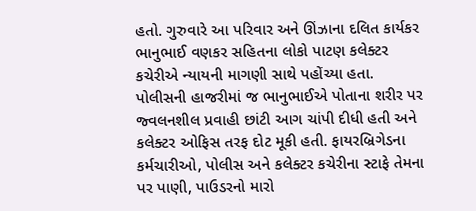હતો. ગુરુવારે આ પરિવાર અને ઊંઝાના દલિત કાર્યકર ભાનુભાઈ વણકર સહિતના લોકો પાટણ કલેક્ટર કચેરીએ ન્યાયની માગણી સાથે પહોંચ્યા હતા. પોલીસની હાજરીમાં જ ભાનુભાઈએ પોતાના શરીર પર જ્વલનશીલ પ્રવાહી છાંટી આગ ચાંપી દીધી હતી અને કલેક્ટર ઓફિસ તરફ દોટ મૂકી હતી. ફાયરબ્રિગેડના કર્મચારીઓ, પોલીસ અને કલેક્ટર કચેરીના સ્ટાફે તેમના પર પાણી, પાઉડરનો મારો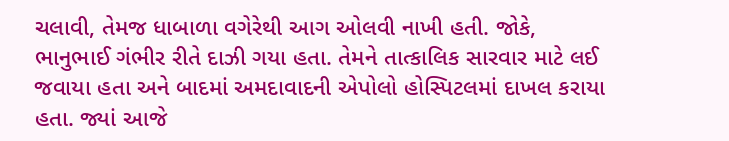ચલાવી, તેમજ ધાબાળા વગેરેથી આગ ઓલવી નાખી હતી. જોકે, ભાનુભાઈ ગંભીર રીતે દાઝી ગયા હતા. તેમને તાત્કાલિક સારવાર માટે લઈ જવાયા હતા અને બાદમાં અમદાવાદની એપોલો હોસ્પિટલમાં દાખલ કરાયા હતા. જ્યાં આજે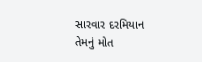સારવાર દરમિયાન તેમનું મોત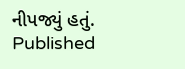નીપજ્યું હતું.
Published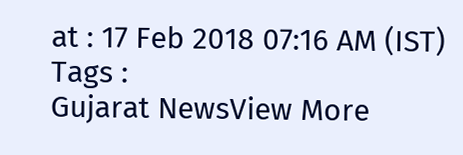at : 17 Feb 2018 07:16 AM (IST)
Tags :
Gujarat NewsView More